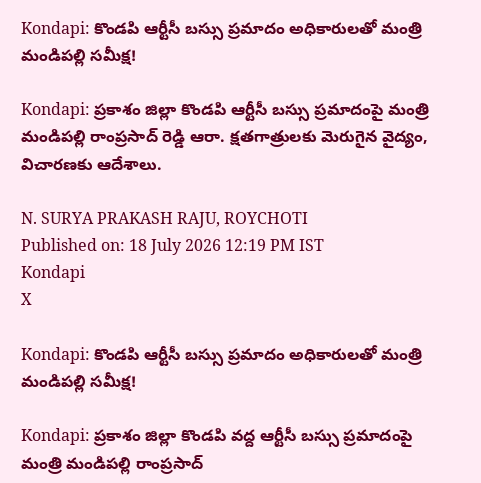Kondapi: కొండపి ఆర్టీసీ బస్సు ప్రమాదం అధికారులతో మంత్రి మండిపల్లి సమీక్ష!

Kondapi: ప్రకాశం జిల్లా కొండపి ఆర్టీసీ బస్సు ప్రమాదంపై మంత్రి మండిపల్లి రాంప్రసాద్ రెడ్డి ఆరా. క్షతగాత్రులకు మెరుగైన వైద్యం, విచారణకు ఆదేశాలు.

N. SURYA PRAKASH RAJU, ROYCHOTI
Published on: 18 July 2026 12:19 PM IST
Kondapi
X

Kondapi: కొండపి ఆర్టీసీ బస్సు ప్రమాదం అధికారులతో మంత్రి మండిపల్లి సమీక్ష!

Kondapi: ప్రకాశం జిల్లా కొండపి వద్ద ఆర్టీసీ బస్సు ప్రమాదంపై మంత్రి మండిపల్లి రాంప్రసాద్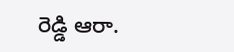రెడ్డి ఆరా.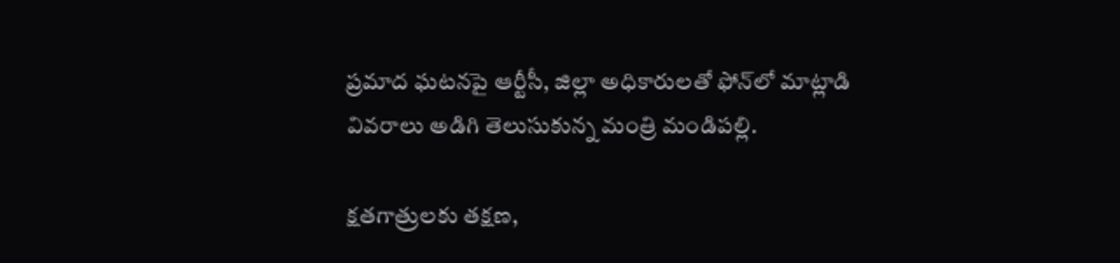ప్రమాద ఘటనపై ఆర్టీసీ, జిల్లా అధికారులతో ఫోన్‌లో మాట్లాడి వివరాలు అడిగి తెలుసుకున్న మంత్రి మండిపల్లి.

క్షతగాత్రులకు తక్షణ,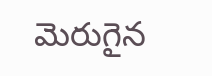మెరుగైన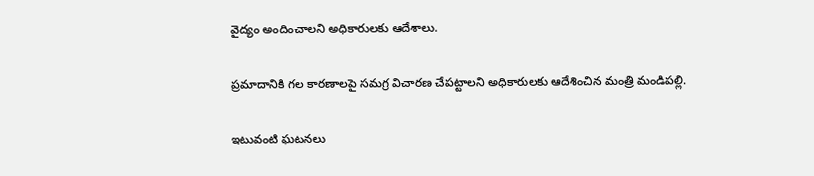వైద్యం అందించాలని అధికారులకు ఆదేశాలు.

ప్రమాదానికి గల కారణాలపై సమగ్ర విచారణ చేపట్టాలని అధికారులకు ఆదేశించిన మంత్రి మండిపల్లి.

ఇటువంటి ఘటనలు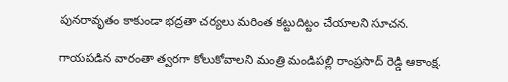పునరావృతం కాకుండా భద్రతా చర్యలు మరింత కట్టుదిట్టం చేయాలని సూచన.

గాయపడిన వారంతా త్వరగా కోలుకోవాలని మంత్రి మండిపల్లి రాంప్రసాద్ రెడ్డి ఆకాంక్ష.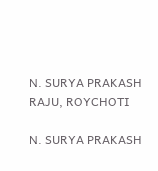N. SURYA PRAKASH RAJU, ROYCHOTI

N. SURYA PRAKASH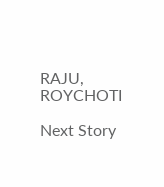RAJU, ROYCHOTI

Next Story